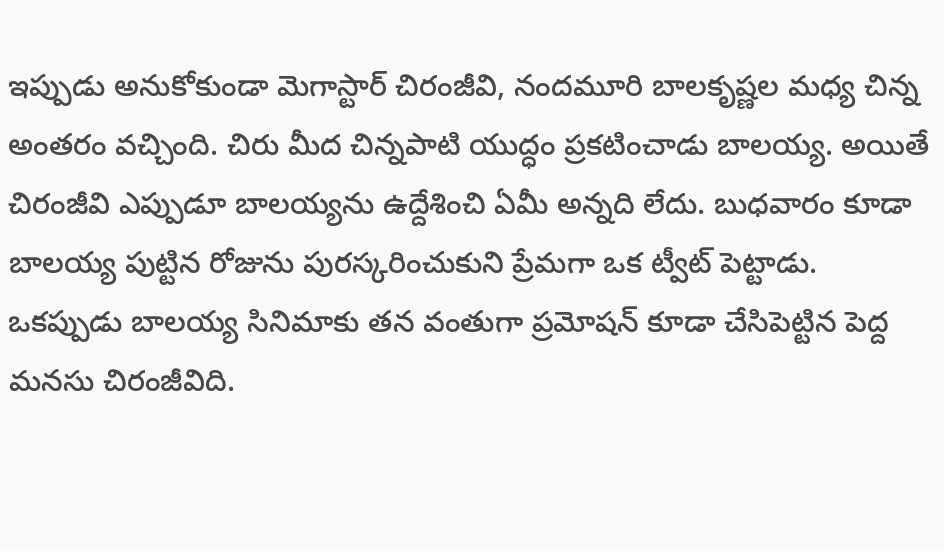ఇప్పుడు అనుకోకుండా మెగాస్టార్ చిరంజీవి, నందమూరి బాలకృష్ణల మధ్య చిన్న అంతరం వచ్చింది. చిరు మీద చిన్నపాటి యుద్ధం ప్రకటించాడు బాలయ్య. అయితే చిరంజీవి ఎప్పుడూ బాలయ్యను ఉద్దేశించి ఏమీ అన్నది లేదు. బుధవారం కూడా బాలయ్య పుట్టిన రోజును పురస్కరించుకుని ప్రేమగా ఒక ట్వీట్ పెట్టాడు. ఒకప్పుడు బాలయ్య సినిమాకు తన వంతుగా ప్రమోషన్ కూడా చేసిపెట్టిన పెద్ద మనసు చిరంజీవిది.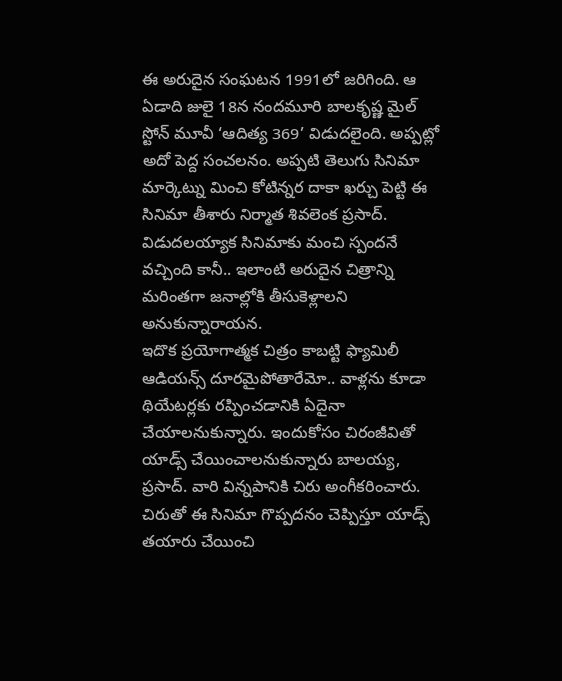ఈ అరుదైన సంఘటన 1991లో జరిగింది. ఆ ఏడాది జులై 18న నందమూరి బాలకృష్ణ మైల్ స్టోన్ మూవీ ‘ఆదిత్య 369’ విడుదలైంది. అప్పట్లో అదో పెద్ద సంచలనం. అప్పటి తెలుగు సినిమా మార్కెట్ను మించి కోటిన్నర దాకా ఖర్చు పెట్టి ఈ సినిమా తీశారు నిర్మాత శివలెంక ప్రసాద్. విడుదలయ్యాక సినిమాకు మంచి స్పందనే వచ్చింది కానీ.. ఇలాంటి అరుదైన చిత్రాన్ని మరింతగా జనాల్లోకి తీసుకెళ్లాలని అనుకున్నారాయన.
ఇదొక ప్రయోగాత్మక చిత్రం కాబట్టి ఫ్యామిలీ ఆడియన్స్ దూరమైపోతారేమో.. వాళ్లను కూడా థియేటర్లకు రప్పించడానికి ఏదైనా చేయాలనుకున్నారు. ఇందుకోసం చిరంజీవితో యాడ్స్ చేయించాలనుకున్నారు బాలయ్య, ప్రసాద్. వారి విన్నపానికి చిరు అంగీకరించారు. చిరుతో ఈ సినిమా గొప్పదనం చెప్పిస్తూ యాడ్స్ తయారు చేయించి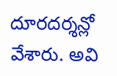దూరదర్శన్లో వేశారు. అవి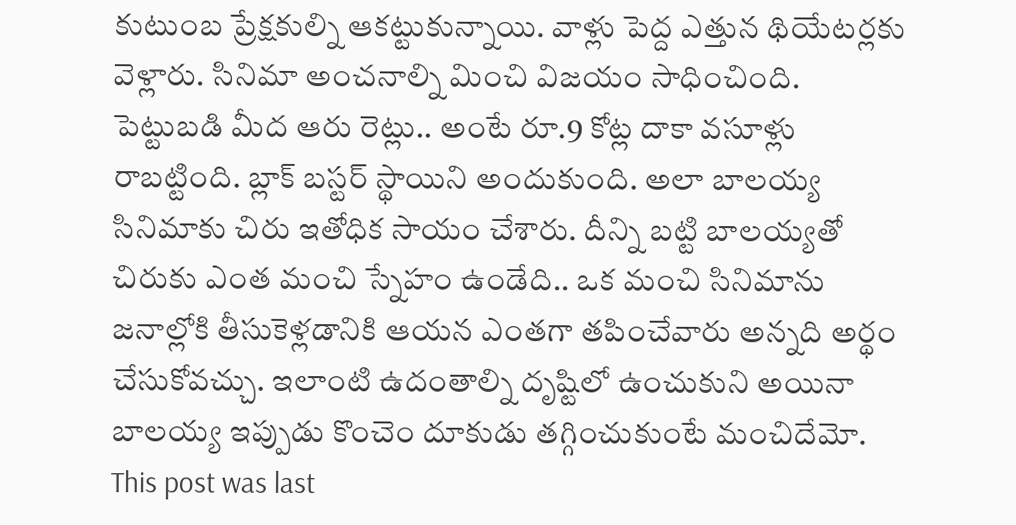కుటుంబ ప్రేక్షకుల్ని ఆకట్టుకున్నాయి. వాళ్లు పెద్ద ఎత్తున థియేటర్లకు వెళ్లారు. సినిమా అంచనాల్ని మించి విజయం సాధించింది.
పెట్టుబడి మీద ఆరు రెట్లు.. అంటే రూ.9 కోట్ల దాకా వసూళ్లు రాబట్టింది. బ్లాక్ బస్టర్ స్థాయిని అందుకుంది. అలా బాలయ్య సినిమాకు చిరు ఇతోధిక సాయం చేశారు. దీన్ని బట్టి బాలయ్యతో చిరుకు ఎంత మంచి స్నేహం ఉండేది.. ఒక మంచి సినిమాను జనాల్లోకి తీసుకెళ్లడానికి ఆయన ఎంతగా తపించేవారు అన్నది అర్థం చేసుకోవచ్చు. ఇలాంటి ఉదంతాల్ని దృష్టిలో ఉంచుకుని అయినా బాలయ్య ఇప్పుడు కొంచెం దూకుడు తగ్గించుకుంటే మంచిదేమో.
This post was last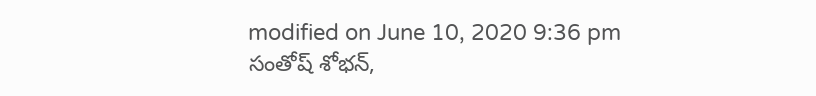modified on June 10, 2020 9:36 pm
సంతోష్ శోభన్,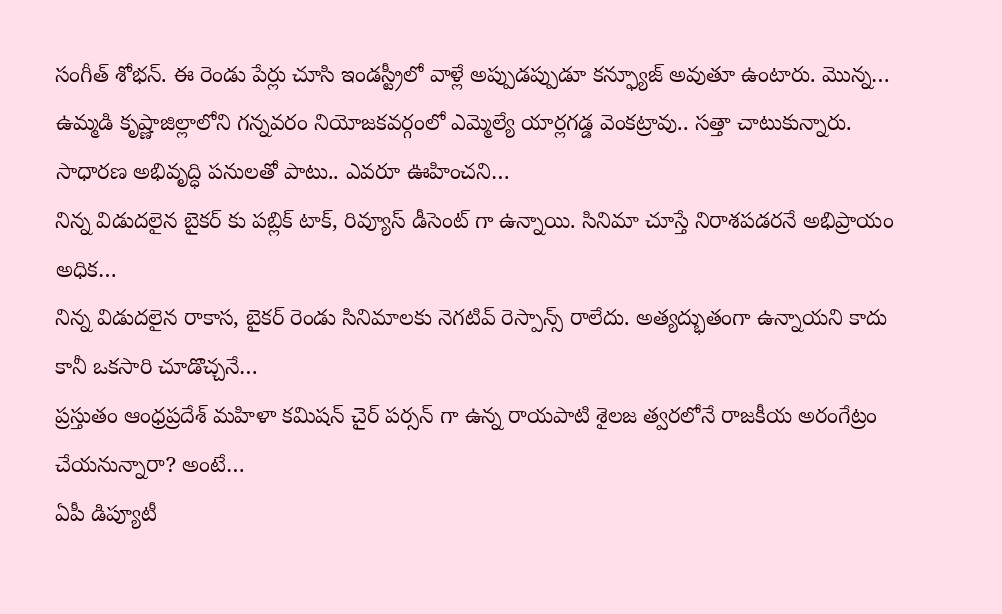సంగీత్ శోభన్. ఈ రెండు పేర్లు చూసి ఇండస్ట్రీలో వాళ్లే అప్పుడప్పుడూ కన్ఫ్యూజ్ అవుతూ ఉంటారు. మొన్న…
ఉమ్మడి కృష్ణాజిల్లాలోని గన్నవరం నియోజకవర్గంలో ఎమ్మెల్యే యార్లగడ్డ వెంకట్రావు.. సత్తా చాటుకున్నారు. సాధారణ అభివృద్ధి పనులతో పాటు.. ఎవరూ ఊహించని…
నిన్న విడుదలైన బైకర్ కు పబ్లిక్ టాక్, రివ్యూస్ డీసెంట్ గా ఉన్నాయి. సినిమా చూస్తే నిరాశపడరనే అభిప్రాయం అధిక…
నిన్న విడుదలైన రాకాస, బైకర్ రెండు సినిమాలకు నెగటివ్ రెస్పాన్స్ రాలేదు. అత్యద్భుతంగా ఉన్నాయని కాదు కానీ ఒకసారి చూడొచ్చనే…
ప్రస్తుతం ఆంధ్రప్రదేశ్ మహిళా కమిషన్ చైర్ పర్సన్ గా ఉన్న రాయపాటి శైలజ త్వరలోనే రాజకీయ అరంగేట్రం చేయనున్నారా? అంటే…
ఏపీ డిప్యూటీ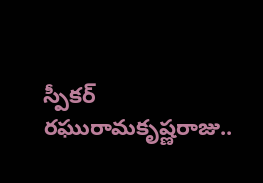స్పీకర్ రఘురామకృష్ణరాజు..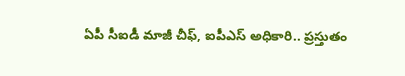ఏపీ సీఐడీ మాజీ చీఫ్, ఐపీఎస్ అధికారి.. ప్రస్తుతం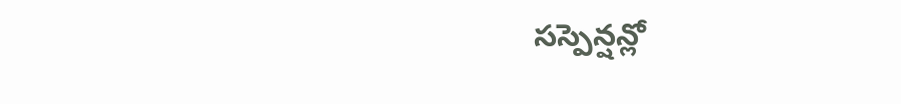సస్పెన్షన్లో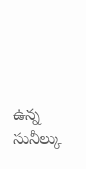ఉన్న సునీల్కు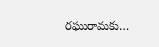రఘురామకు…